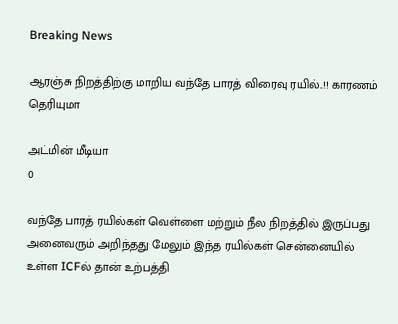Breaking News

ஆரஞ்சு நிறத்திற்கு மாறிய வந்தே பாரத் விரைவு ரயில்..!! காரணம் தெரியுமா

அட்மின் மீடியா
0

வந்தே பாரத் ரயில்கள் வெள்ளை மற்றும் நீல நிறத்தில் இருப்பது அனைவரும் அறிந்தது மேலும் இந்த ரயில்கள் சென்னையில் உள்ள ICFல் தான் உற்பத்தி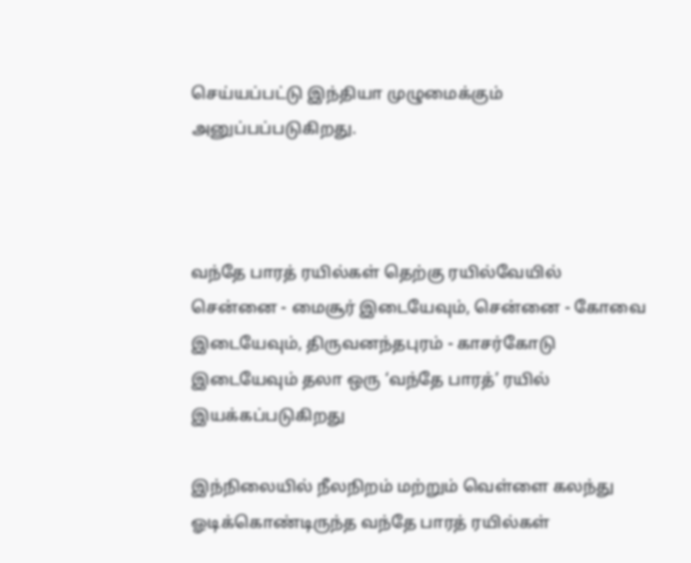செய்யப்பட்டு இந்தியா முழுமைக்கும் அனுப்பப்படுகிறது.



வந்தே பாரத் ரயில்கள் தெற்கு ரயில்வேயில் சென்னை - மைசூர் இடையேவும், சென்னை - கோவை இடையேவும், திருவனந்தபுரம் - காசர்கோடு இடையேவும் தலா ஒரு ‘வந்தே பாரத்’ ரயில் இயக்கப்படுகிறது

இந்நிலையில் நீலநிறம் மற்றும் வெள்ளை கலந்து ஓடிக்கொண்டிருந்த வந்தே பாரத் ரயில்கள்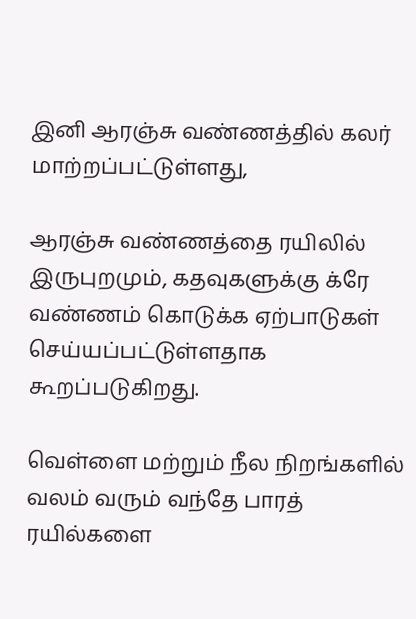இனி ஆரஞ்சு வண்ணத்தில் கலர் மாற்றப்பட்டுள்ளது,

ஆரஞ்சு வண்ணத்தை ரயிலில் இருபுறமும், கதவுகளுக்கு க்ரே வண்ணம் கொடுக்க ஏற்பாடுகள் செய்யப்பட்டுள்ளதாக கூறப்படுகிறது.

வெள்ளை மற்றும் நீல நிறங்களில் வலம் வரும் வந்தே பாரத் ரயில்களை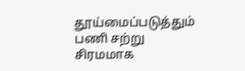தூய்மைப்படுத்தும் பணி சற்று சிரமமாக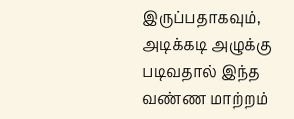இருப்பதாகவும், அடிக்கடி அழுக்கு படிவதால் இந்த வண்ண மாற்றம்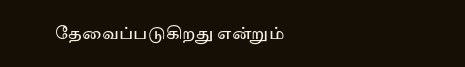தேவைப்படுகிறது என்றும்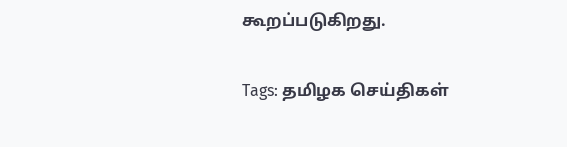கூறப்படுகிறது.

Tags: தமிழக செய்திகள்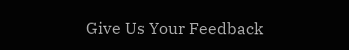Give Us Your Feedback